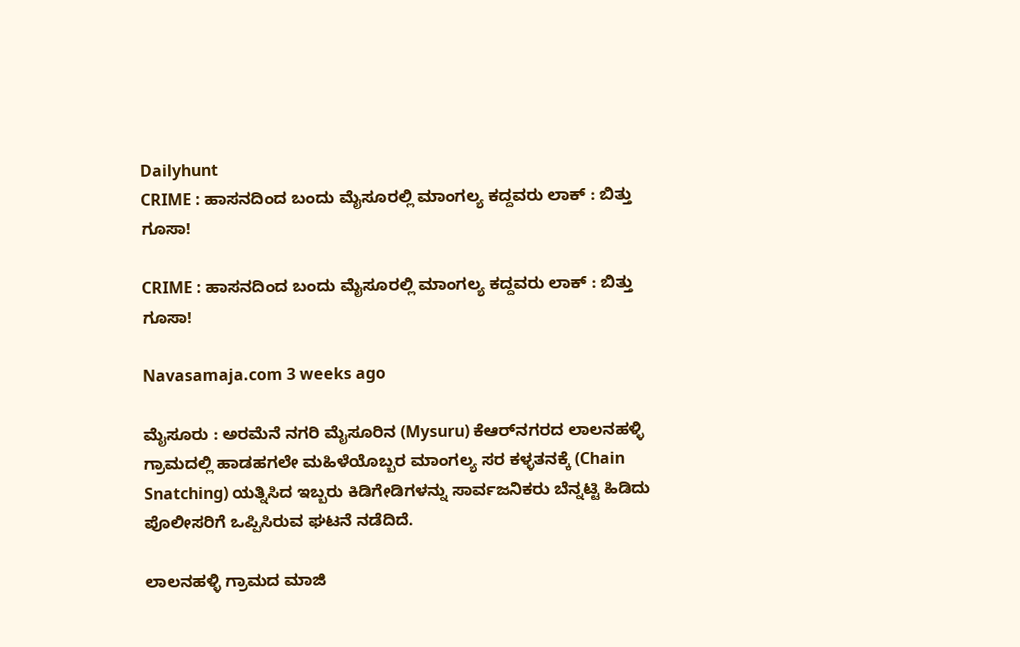Dailyhunt
CRIME : ಹಾಸನದಿಂದ ಬಂದು ಮೈಸೂರಲ್ಲಿ ಮಾಂಗಲ್ಯ ಕದ್ದವರು ಲಾಕ್ : ಬಿತ್ತು ಗೂಸಾ!

CRIME : ಹಾಸನದಿಂದ ಬಂದು ಮೈಸೂರಲ್ಲಿ ಮಾಂಗಲ್ಯ ಕದ್ದವರು ಲಾಕ್ : ಬಿತ್ತು ಗೂಸಾ!

Navasamaja.com 3 weeks ago

ಮೈಸೂರು : ಅರಮೆನೆ ನಗರಿ ಮೈಸೂರಿನ (Mysuru) ಕೆಆರ್‌ನಗರದ ಲಾಲನಹಳ್ಳಿ ಗ್ರಾಮದಲ್ಲಿ ಹಾಡಹಗಲೇ ಮಹಿಳೆಯೊಬ್ಬರ ಮಾಂಗಲ್ಯ ಸರ ಕಳ್ಳತನಕ್ಕೆ (Chain Snatching) ಯತ್ನಿಸಿದ ಇಬ್ಬರು ಕಿಡಿಗೇಡಿಗಳನ್ನು ಸಾರ್ವಜನಿಕರು ಬೆನ್ನಟ್ಟಿ ಹಿಡಿದು ಪೊಲೀಸರಿಗೆ ಒಪ್ಪಿಸಿರುವ ಘಟನೆ ನಡೆದಿದೆ.

ಲಾಲನಹಳ್ಳಿ ಗ್ರಾಮದ ಮಾಜಿ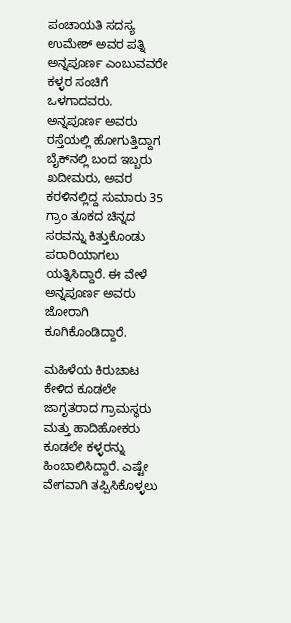ಪಂಚಾಯತಿ ಸದಸ್ಯ ಉಮೇಶ್ ಅವರ ಪತ್ನಿ ಅನ್ನಪೂರ್ಣ ಎಂಬುವವರೇ ಕಳ್ಳರ ಸಂಚಿಗೆ ಒಳಗಾದವರು. ಅನ್ನಪೂರ್ಣ ಅವರು ರಸ್ತೆಯಲ್ಲಿ ಹೋಗುತ್ತಿದ್ದಾಗ ಬೈಕ್‌ನಲ್ಲಿ ಬಂದ ಇಬ್ಬರು ಖದೀಮರು, ಅವರ ಕರಳಿನಲ್ಲಿದ್ದ ಸುಮಾರು 35 ಗ್ರಾಂ ತೂಕದ ಚಿನ್ನದ ಸರವನ್ನು ಕಿತ್ತುಕೊಂಡು ಪರಾರಿಯಾಗಲು ಯತ್ನಿಸಿದ್ದಾರೆ. ಈ ವೇಳೆ ಅನ್ನಪೂರ್ಣ ಅವರು ಜೋರಾಗಿ ಕೂಗಿಕೊಂಡಿದ್ದಾರೆ.

ಮಹಿಳೆಯ ಕಿರುಚಾಟ ಕೇಳಿದ ಕೂಡಲೇ ಜಾಗೃತರಾದ ಗ್ರಾಮಸ್ಥರು ಮತ್ತು ಹಾದಿಹೋಕರು ಕೂಡಲೇ ಕಳ್ಳರನ್ನು ಹಿಂಬಾಲಿಸಿದ್ದಾರೆ. ಎಷ್ಟೇ ವೇಗವಾಗಿ ತಪ್ಪಿಸಿಕೊಳ್ಳಲು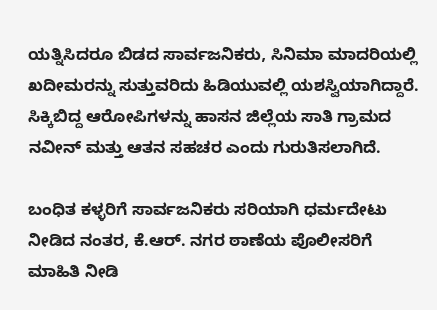ಯತ್ನಿಸಿದರೂ ಬಿಡದ ಸಾರ್ವಜನಿಕರು, ಸಿನಿಮಾ ಮಾದರಿಯಲ್ಲಿ ಖದೀಮರನ್ನು ಸುತ್ತುವರಿದು ಹಿಡಿಯುವಲ್ಲಿ ಯಶಸ್ವಿಯಾಗಿದ್ದಾರೆ. ಸಿಕ್ಕಿಬಿದ್ದ ಆರೋಪಿಗಳನ್ನು ಹಾಸನ ಜಿಲ್ಲೆಯ ಸಾತಿ ಗ್ರಾಮದ ನವೀನ್ ಮತ್ತು ಆತನ ಸಹಚರ ಎಂದು ಗುರುತಿಸಲಾಗಿದೆ.

ಬಂಧಿತ ಕಳ್ಳರಿಗೆ ಸಾರ್ವಜನಿಕರು ಸರಿಯಾಗಿ ಧರ್ಮದೇಟು ನೀಡಿದ ನಂತರ, ಕೆ.ಆರ್. ನಗರ ಠಾಣೆಯ ಪೊಲೀಸರಿಗೆ ಮಾಹಿತಿ ನೀಡಿ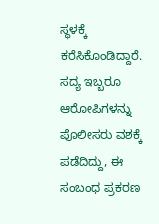ಸ್ಥಳಕ್ಕೆ ಕರೆಸಿಕೊಂಡಿದ್ದಾರೆ. ಸದ್ಯ ಇಬ್ಬರೂ ಆರೋಪಿಗಳನ್ನು ಪೊಲೀಸರು ವಶಕ್ಕೆ ಪಡೆದಿದ್ದು, ಈ ಸಂಬಂಧ ಪ್ರಕರಣ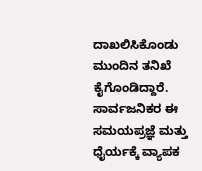ದಾಖಲಿಸಿಕೊಂಡು ಮುಂದಿನ ತನಿಖೆ ಕೈಗೊಂಡಿದ್ದಾರೆ. ಸಾರ್ವಜನಿಕರ ಈ ಸಮಯಪ್ರಜ್ಞೆ ಮತ್ತು ಧೈರ್ಯಕ್ಕೆ ವ್ಯಾಪಕ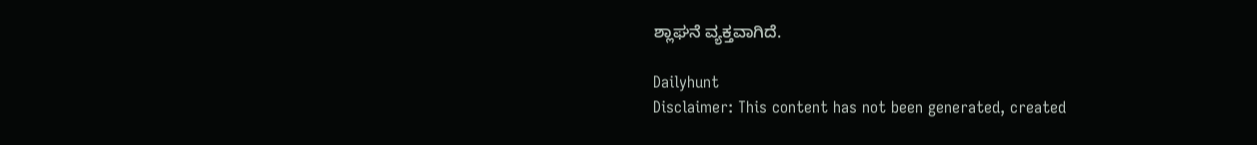ಶ್ಲಾಘನೆ ವ್ಯಕ್ತವಾಗಿದೆ.

Dailyhunt
Disclaimer: This content has not been generated, created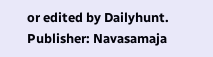or edited by Dailyhunt. Publisher: Navasamaja